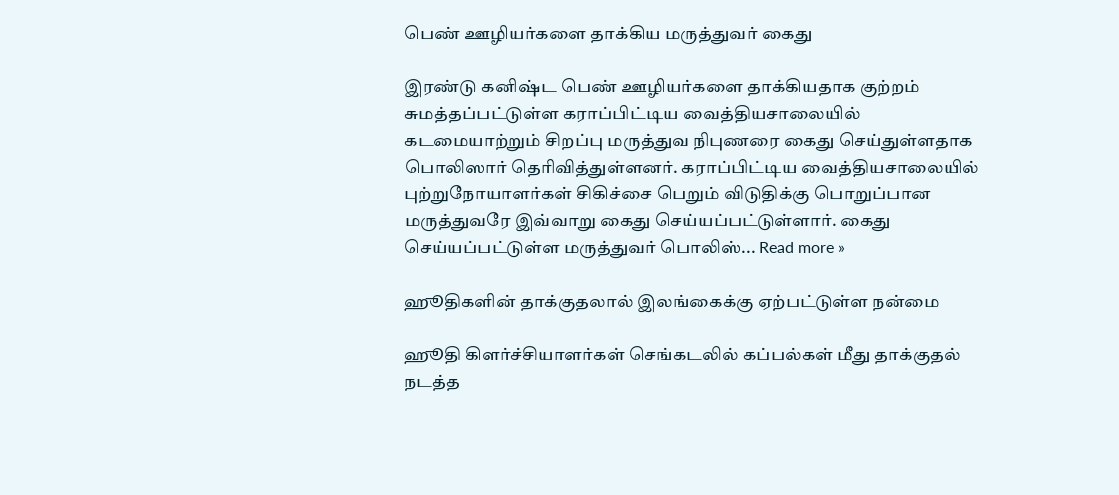பெண் ஊழியர்களை தாக்கிய மருத்துவர் கைது

இரண்டு கனிஷ்ட பெண் ஊழியர்களை தாக்கியதாக குற்றம் சுமத்தப்பட்டுள்ள கராப்பிட்டிய வைத்தியசாலையில் கடமையாற்றும் சிறப்பு மருத்துவ நிபுணரை கைது செய்துள்ளதாக பொலிஸார் தெரிவித்துள்ளனர். கராப்பிட்டிய வைத்தியசாலையில் புற்றுநோயாளர்கள் சிகிச்சை பெறும் விடுதிக்கு பொறுப்பான மருத்துவரே இவ்வாறு கைது செய்யப்பட்டுள்ளார். கைது செய்யப்பட்டுள்ள மருத்துவர் பொலிஸ்... Read more »

ஹூதிகளின் தாக்குதலால் இலங்கைக்கு ஏற்பட்டுள்ள நன்மை

ஹூதி கிளர்ச்சியாளர்கள் செங்கடலில் கப்பல்கள் மீது தாக்குதல் நடத்த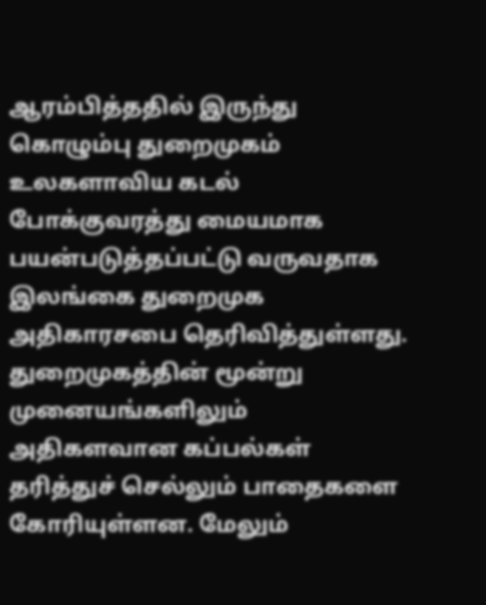ஆரம்பித்ததில் இருந்து கொழும்பு துறைமுகம் உலகளாவிய கடல் போக்குவரத்து மையமாக பயன்படுத்தப்பட்டு வருவதாக இலங்கை துறைமுக அதிகாரசபை தெரிவித்துள்ளது. துறைமுகத்தின் மூன்று முனையங்களிலும் அதிகளவான கப்பல்கள் தரித்துச் செல்லும் பாதைகளை கோரியுள்ளன. மேலும்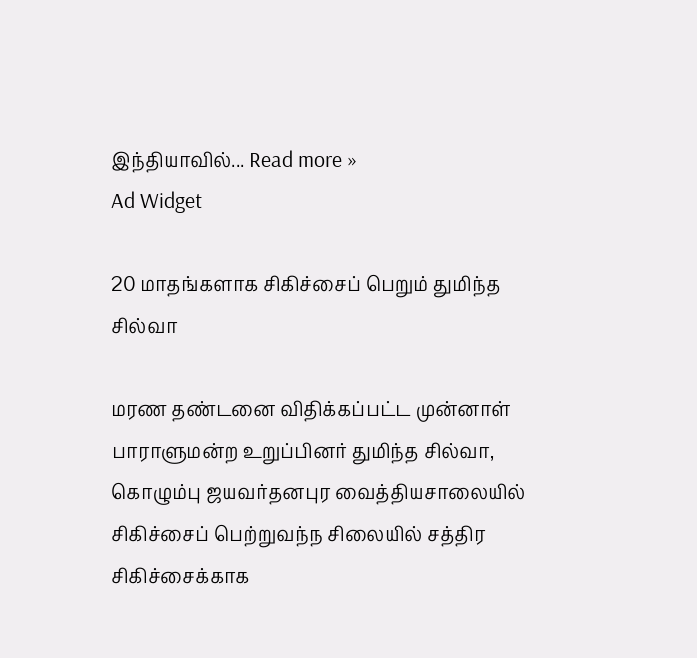இந்தியாவில்... Read more »
Ad Widget

20 மாதங்களாக சிகிச்சைப் பெறும் துமிந்த சில்வா

மரண தண்டனை விதிக்கப்பட்ட முன்னாள் பாராளுமன்ற உறுப்பினர் துமிந்த சில்வா, கொழும்பு ஜயவர்தனபுர வைத்தியசாலையில் சிகிச்சைப் பெற்றுவந்ந சிலையில் சத்திர சிகிச்சைக்காக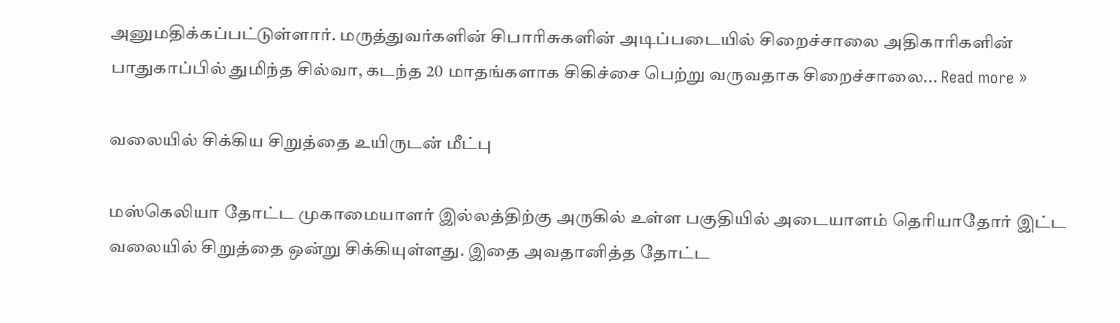அனுமதிக்கப்பட்டுள்ளார். மருத்துவர்களின் சிபாரிசுகளின் அடிப்படையில் சிறைச்சாலை அதிகாரிகளின் பாதுகாப்பில் துமிந்த சில்வா, கடந்த 20 மாதங்களாக சிகிச்சை பெற்று வருவதாக சிறைச்சாலை... Read more »

வலையில் சிக்கிய சிறுத்தை உயிருடன் மீட்பு

மஸ்கெலியா தோட்ட முகாமையாளர் இல்லத்திற்கு அருகில் உள்ள பகுதியில் அடையாளம் தெரியாதோர் இட்ட வலையில் சிறுத்தை ஒன்று சிக்கியுள்ளது. இதை அவதானித்த தோட்ட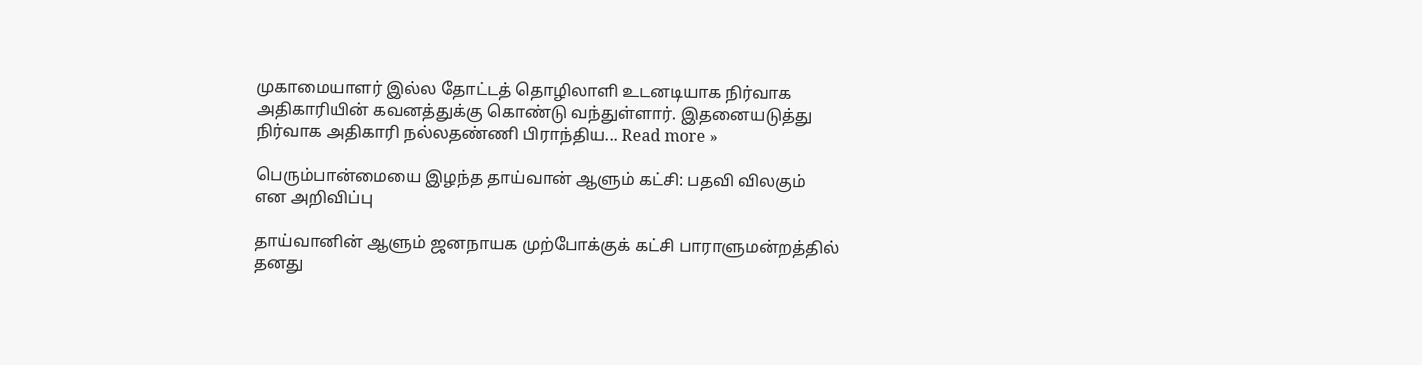முகாமையாளர் இல்ல தோட்டத் தொழிலாளி உடனடியாக நிர்வாக அதிகாரியின் கவனத்துக்கு கொண்டு வந்துள்ளார். இதனையடுத்து நிர்வாக அதிகாரி நல்லதண்ணி பிராந்திய... Read more »

பெரும்பான்மையை இழந்த தாய்வான் ஆளும் கட்சி: பதவி விலகும் என அறிவிப்பு

தாய்வானின் ஆளும் ஜனநாயக முற்போக்குக் கட்சி பாராளுமன்றத்தில் தனது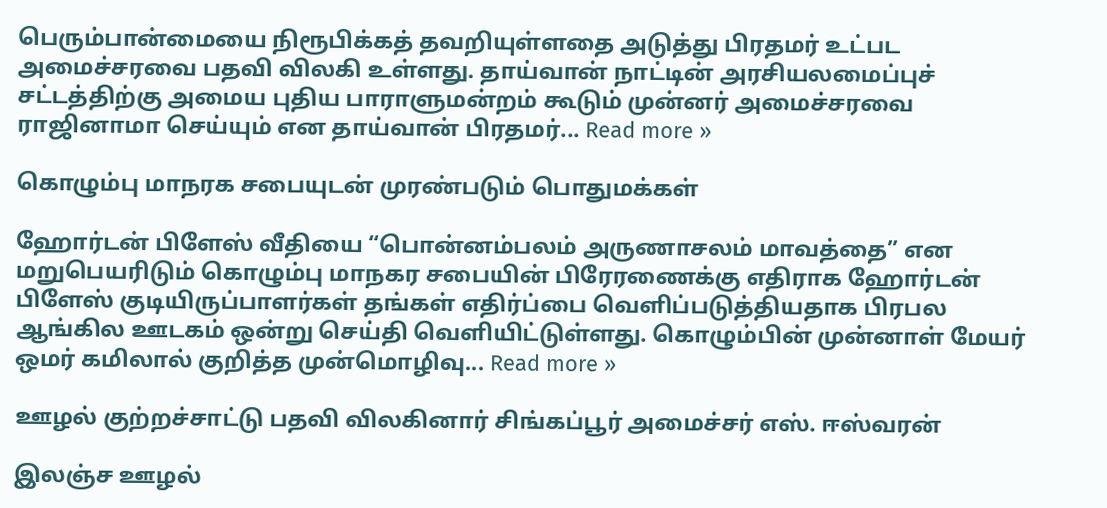பெரும்பான்மையை நிரூபிக்கத் தவறியுள்ளதை அடுத்து பிரதமர் உட்பட அமைச்சரவை பதவி விலகி உள்ளது. தாய்வான் நாட்டின் அரசியலமைப்புச் சட்டத்திற்கு அமைய புதிய பாராளுமன்றம் கூடும் முன்னர் அமைச்சரவை ராஜினாமா செய்யும் என தாய்வான் பிரதமர்... Read more »

கொழும்பு மாநரக சபையுடன் முரண்படும் பொதுமக்கள்

ஹோர்டன் பிளேஸ் வீதியை “பொன்னம்பலம் அருணாசலம் மாவத்தை” என மறுபெயரிடும் கொழும்பு மாநகர சபையின் பிரேரணைக்கு எதிராக ஹோர்டன் பிளேஸ் குடியிருப்பாளர்கள் தங்கள் எதிர்ப்பை வெளிப்படுத்தியதாக பிரபல ஆங்கில ஊடகம் ஒன்று செய்தி வெளியிட்டுள்ளது. கொழும்பின் முன்னாள் மேயர் ஒமர் கமிலால் குறித்த முன்மொழிவு... Read more »

ஊழல் குற்றச்சாட்டு பதவி விலகினார் சிங்கப்பூர் அமைச்சர் எஸ். ஈஸ்வரன்

இலஞ்ச ஊழல்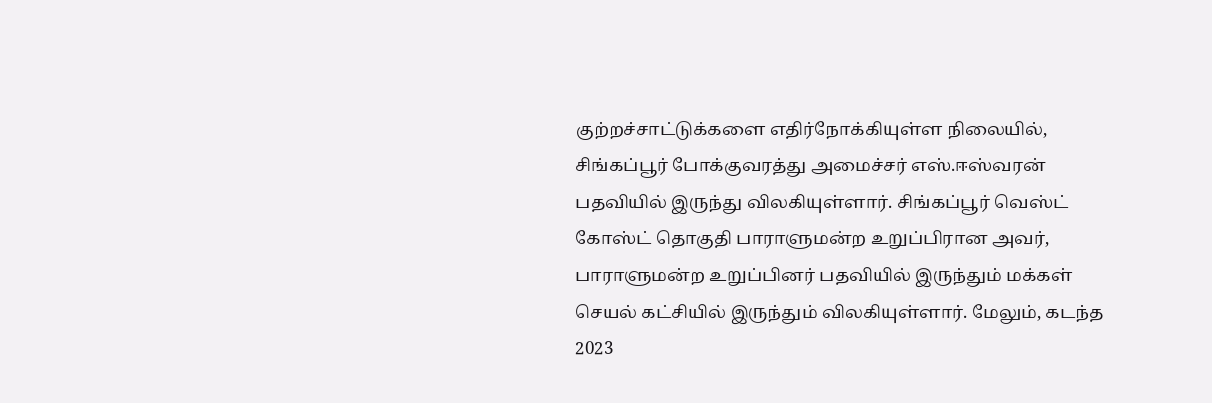குற்றச்சாட்டுக்களை எதிர்நோக்கியுள்ள நிலையில், சிங்கப்பூர் போக்குவரத்து அமைச்சர் எஸ்.ஈஸ்வரன் பதவியில் இருந்து விலகியுள்ளார். சிங்கப்பூர் வெஸ்ட் கோஸ்ட் தொகுதி பாராளுமன்ற உறுப்பிரான அவர், பாராளுமன்ற உறுப்பினர் பதவியில் இருந்தும் மக்கள் செயல் கட்சியில் இருந்தும் விலகியுள்ளார். மேலும், கடந்த 2023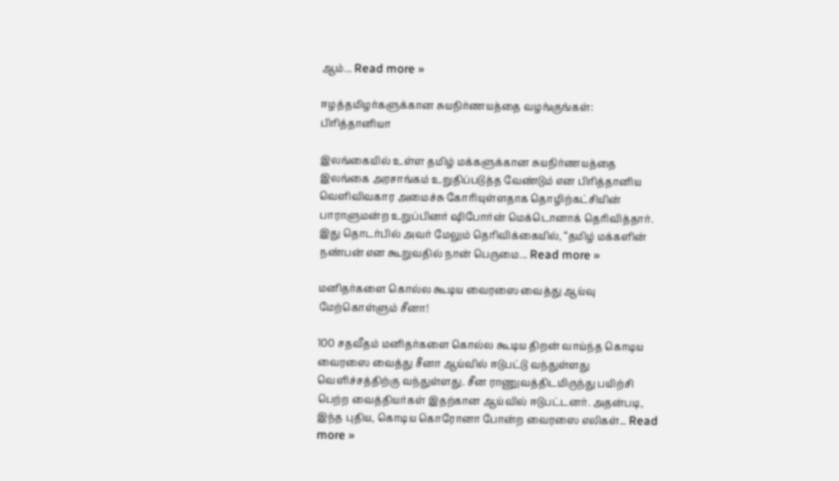ஆம்... Read more »

ஈழத்தமிழர்களுக்கான சுயநிர்ணயத்தை வழங்குங்கள்: பிரித்தானியா

இலங்கையில் உள்ள தமிழ் மக்களுக்கான சுயநிர்ணயத்தை இலங்கை அரசாங்கம் உறுதிப்படுத்த வேண்டும் என பிரித்தானிய வெளிவிவகார அமைச்சு கோரியுள்ளதாக தொழிற்கட்சியின் பாராளுமன்ற உறுப்பினர் ஷிபோர்ன் மெக்டொனாக் தெரிவித்தார். இது தொடர்பில் அவர் மேலும் தெரிவிக்கையில், “தமிழ் மக்களின் நண்பன் என கூறுவதில் நான் பெருமை... Read more »

மனிதர்களை கொல்ல கூடிய வைரஸை வைத்து ஆய்வு மேற்கொள்ளும் சீனா!

100 சதவீதம் மனிதர்களை கொல்ல கூடிய திறன் வாய்ந்த கொடிய வைரஸை வைத்து சீனா ஆய்வில் ஈடுபட்டு வந்துள்ளது வெளிச்சத்திற்கு வந்துள்ளது. சீன ராணுவத்திடமிருந்து பயிற்சி பெற்ற வைத்தியர்கள் இதற்கான ஆய்வில் ஈடுபட்டனர். அதன்படி, இந்த புதிய, கொடிய கொரோனா போன்ற வைரஸை எலிகள்... Read more »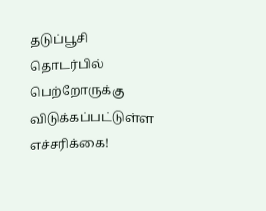தடுப்பூசி தொடர்பில் பெற்றோருக்கு விடுக்கப்பட்டுள்ள எச்சரிக்கை!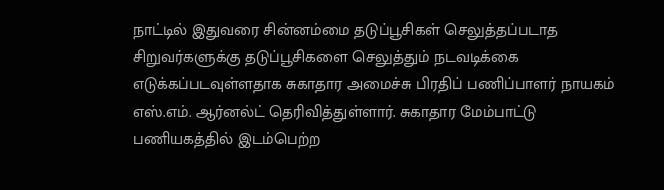நாட்டில் இதுவரை சின்னம்மை தடுப்பூசிகள் செலுத்தப்படாத சிறுவர்களுக்கு தடுப்பூசிகளை செலுத்தும் நடவடிக்கை எடுக்கப்படவுள்ளதாக சுகாதார அமைச்சு பிரதிப் பணிப்பாளர் நாயகம் எஸ்.எம். ஆர்னல்ட் தெரிவித்துள்ளார். சுகாதார மேம்பாட்டு பணியகத்தில் இடம்பெற்ற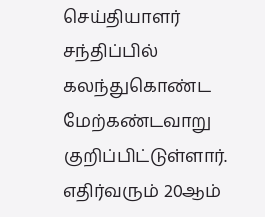செய்தியாளர் சந்திப்பில் கலந்துகொண்ட மேற்கண்டவாறு குறிப்பிட்டுள்ளார். எதிர்வரும் 20ஆம்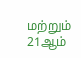மற்றும் 21ஆம்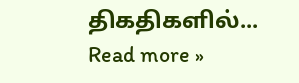திகதிகளில்... Read more »